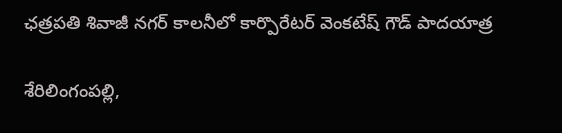ఛత్రపతి శివాజీ నగర్ కాలనీలో కార్పొరేటర్ వెంకటేష్ గౌడ్ పాదయాత్ర

శేరిలింగంప‌ల్లి,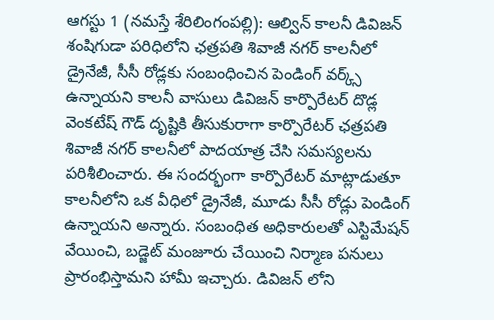ఆగ‌స్టు 1 (న‌మ‌స్తే శేరిలింగంప‌ల్లి): ఆల్విన్ కాలనీ డివిజన్ శంషిగుడా పరిధిలోని ఛత్రపతి శివాజీ నగర్ కాలనీలో డ్రైనేజీ, సీసీ రోడ్లకు సంబంధించిన పెండింగ్ వర్క్స్ ఉన్నాయని కాలనీ వాసులు డివిజన్ కార్పొరేటర్ దొడ్ల వెంకటేష్ గౌడ్ దృష్టికి తీసుకురాగా కార్పొరేటర్ ఛత్రపతి శివాజీ నగర్ కాలనీలో పాదయాత్ర చేసి సమస్యలను పరిశీలించారు. ఈ సందర్భంగా కార్పొరేటర్ మాట్లాడుతూ కాలనీలోని ఒక వీధిలో డ్రైనేజీ, మూడు సీసీ రోడ్లు పెండింగ్ ఉన్నాయని అన్నారు. సంబంధిత అధికారులతో ఎస్టిమేషన్ వేయించి, బడ్జెట్ మంజూరు చేయించి నిర్మాణ పనులు ప్రారంభిస్తామని హామీ ఇచ్చారు. డివిజన్ లోని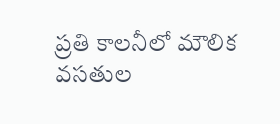ప్రతి కాలనీలో మౌలిక వసతుల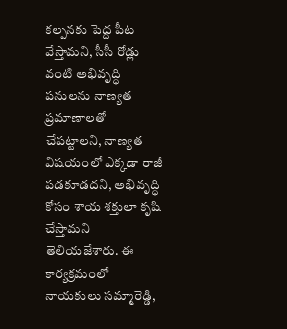కల్పనకు పెద్ద పీట వేస్తామని, సీసీ రోడ్లు వంటి అభివృద్ధి పనులను నాణ్యత ప్రమాణాలతో చేపట్టాలని, నాణ్యత విషయంలో ఎక్కడా రాజీ పడకూడదని, అభివృద్ధి కోసం శాయ శక్తులా కృషి చేస్తామ‌ని తెలియజేశారు. ఈ కార్యక్రమంలో నాయకులు సమ్మారెడ్డి,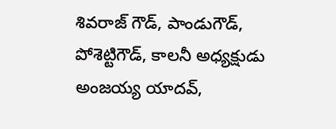శివరాజ్ గౌడ్, పాండుగౌడ్, పోశెట్టిగౌడ్, కాలనీ అధ్యక్షుడు అంజయ్య యాదవ్,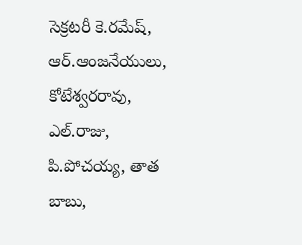సెక్రటరీ కె.రమేష్, ఆర్.ఆంజనేయులు, కోటేశ్వరరావు, ఎల్.రాజు, పి.పోచయ్య, తాత బాబు,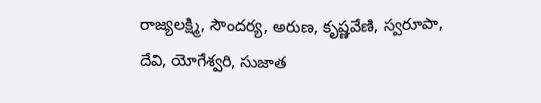రాజ్యలక్ష్మి, సౌందర్య, అరుణ, కృష్ణవేణి, స్వరూపా, దేవి, యోగేశ్వరి, సుజాత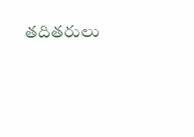తదితరులు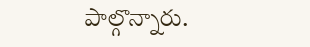పాల్గొన్నారు.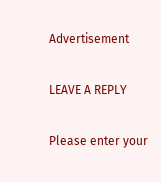Advertisement

LEAVE A REPLY

Please enter your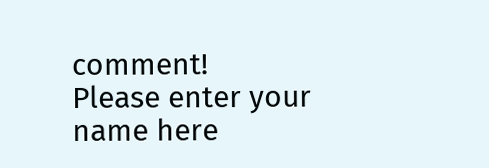comment!
Please enter your name here